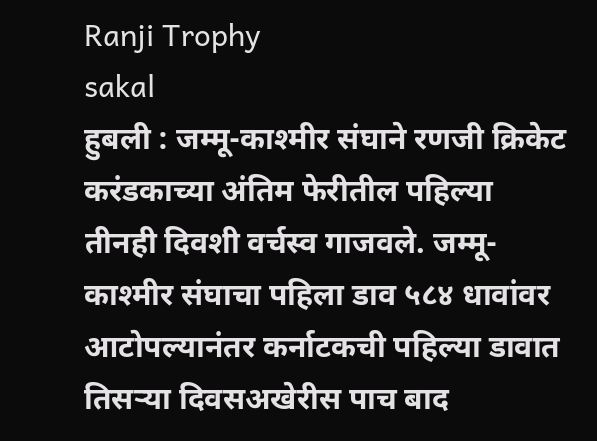Ranji Trophy
sakal
हुबली : जम्मू-काश्मीर संघाने रणजी क्रिकेट करंडकाच्या अंतिम फेरीतील पहिल्या तीनही दिवशी वर्चस्व गाजवले. जम्मू-काश्मीर संघाचा पहिला डाव ५८४ धावांवर आटोपल्यानंतर कर्नाटकची पहिल्या डावात तिसऱ्या दिवसअखेरीस पाच बाद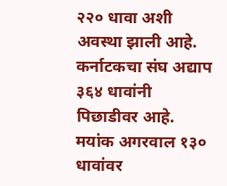२२० धावा अशी अवस्था झाली आहे. कर्नाटकचा संघ अद्याप ३६४ धावांनी पिछाडीवर आहे. मयांक अगरवाल १३० धावांवर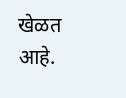खेळत आहे.